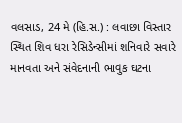વલસાડ, 24 મે (હિ.સ.) : લવાછા વિસ્તાર સ્થિત શિવ ધરા રેસિડેન્સીમાં શનિવારે સવારે માનવતા અને સંવેદનાની ભાવુક ઘટના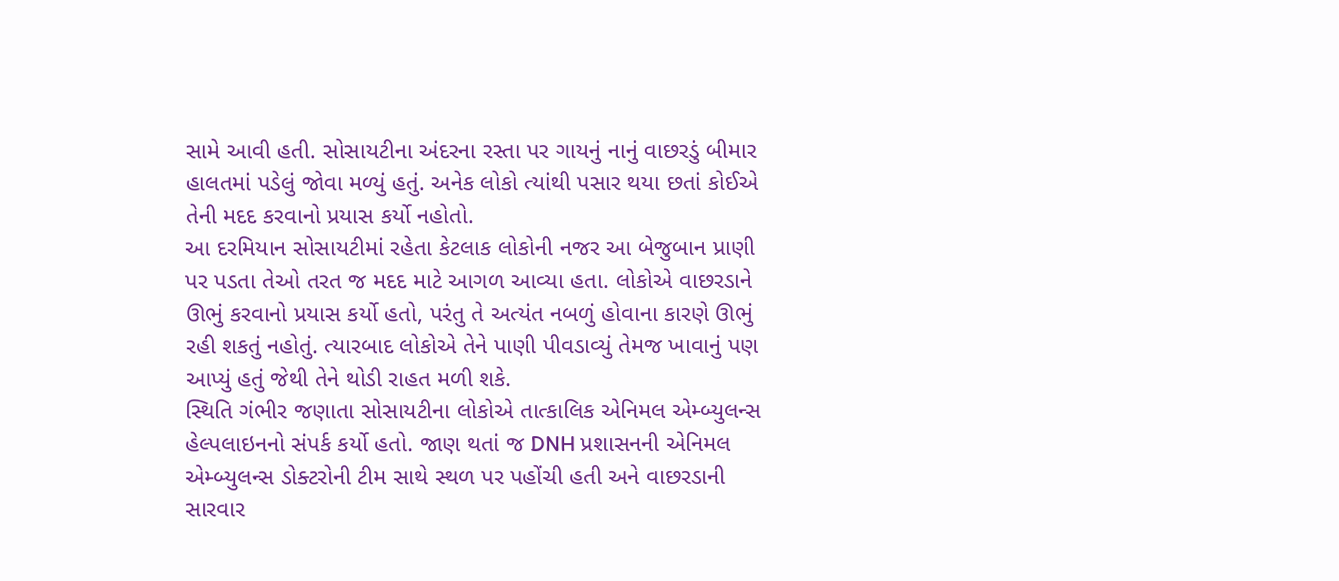સામે આવી હતી. સોસાયટીના અંદરના રસ્તા પર ગાયનું નાનું વાછરડું બીમાર હાલતમાં પડેલું જોવા મળ્યું હતું. અનેક લોકો ત્યાંથી પસાર થયા છતાં કોઈએ તેની મદદ કરવાનો પ્રયાસ કર્યો નહોતો.
આ દરમિયાન સોસાયટીમાં રહેતા કેટલાક લોકોની નજર આ બેજુબાન પ્રાણી પર પડતા તેઓ તરત જ મદદ માટે આગળ આવ્યા હતા. લોકોએ વાછરડાને ઊભું કરવાનો પ્રયાસ કર્યો હતો, પરંતુ તે અત્યંત નબળું હોવાના કારણે ઊભું રહી શકતું નહોતું. ત્યારબાદ લોકોએ તેને પાણી પીવડાવ્યું તેમજ ખાવાનું પણ આપ્યું હતું જેથી તેને થોડી રાહત મળી શકે.
સ્થિતિ ગંભીર જણાતા સોસાયટીના લોકોએ તાત્કાલિક એનિમલ એમ્બ્યુલન્સ હેલ્પલાઇનનો સંપર્ક કર્યો હતો. જાણ થતાં જ DNH પ્રશાસનની એનિમલ એમ્બ્યુલન્સ ડોક્ટરોની ટીમ સાથે સ્થળ પર પહોંચી હતી અને વાછરડાની સારવાર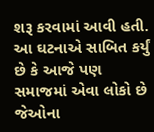શરૂ કરવામાં આવી હતી.
આ ઘટનાએ સાબિત કર્યું છે કે આજે પણ સમાજમાં એવા લોકો છે જેઓના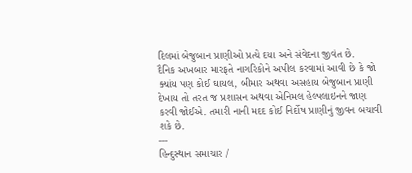દિલમાં બેજુબાન પ્રાણીઓ પ્રત્યે દયા અને સંવેદના જીવંત છે.
દૈનિક અખબાર મારફતે નાગરિકોને અપીલ કરવામાં આવી છે કે જો ક્યાંય પણ કોઈ ઘાયલ, બીમાર અથવા અસહાય બેજુબાન પ્રાણી દેખાય તો તરત જ પ્રશાસન અથવા એનિમલ હેલ્પલાઇનને જાણ કરવી જોઈએ. તમારી નાની મદદ કોઈ નિર્દોષ પ્રાણીનું જીવન બચાવી શકે છે.
---
હિન્દુસ્થાન સમાચાર /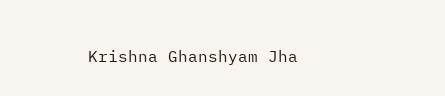Krishna Ghanshyam Jha